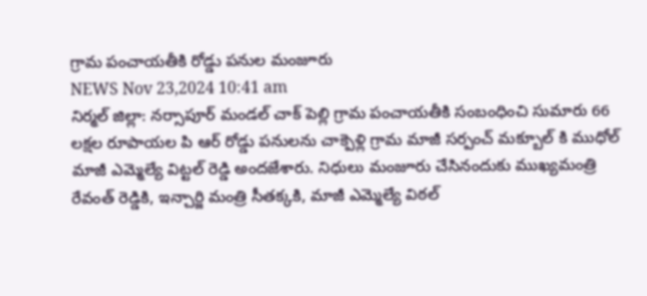గ్రామ పంచాయతీకి రోడ్డు పనుల మంజూరు
NEWS Nov 23,2024 10:41 am
నిర్మల్ జిల్లా: నర్సాపూర్ మండల్ చాక్ పెల్లి గ్రామ పంచాయతీకి సంబంధించి సుమారు 66 లక్షల రూపాయల పి ఆర్ రోడ్డు పనులను చాక్పెళ్లి గ్రామ మాజీ సర్పంచ్ మక్బూల్ కి ముధోల్ మాజీ ఎమ్మెల్యే విట్టల్ రెడ్డి అందజేశారు. నిధులు మంజూరు చేసినందుకు ముఖ్యమంత్రి రేవంత్ రెడ్డికి, ఇన్చార్జి మంత్రి సీతక్కకి, మాజీ ఎమ్మెల్యే విఠల్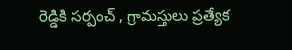రెడ్డికి సర్పంచ్ , గ్రామస్తులు ప్రత్యేక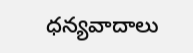ధన్యవాదాలు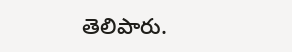తెలిపారు.